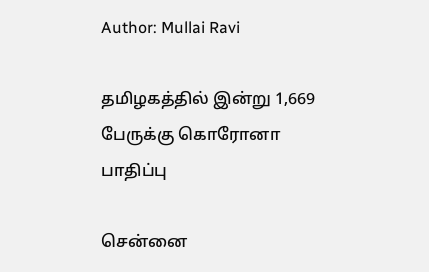Author: Mullai Ravi

தமிழகத்தில் இன்று 1,669 பேருக்கு கொரோனா பாதிப்பு

சென்னை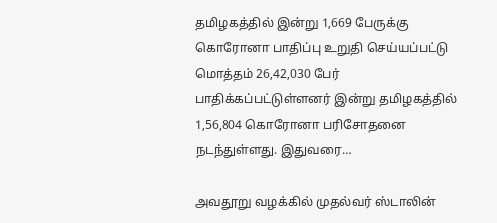தமிழகத்தில் இன்று 1,669 பேருக்கு கொரோனா பாதிப்பு உறுதி செய்யப்பட்டு மொத்தம் 26,42,030 பேர் பாதிக்கப்பட்டுள்ளனர் இன்று தமிழகத்தில் 1,56,804 கொரோனா பரிசோதனை நடந்துள்ளது. இதுவரை…

அவதூறு வழக்கில் முதல்வர் ஸ்டாலின்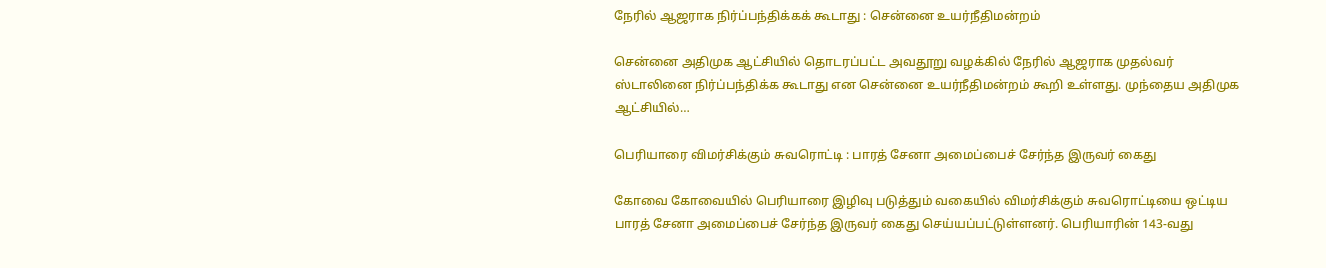நேரில் ஆஜராக நிர்ப்பந்திக்கக் கூடாது : சென்னை உயர்நீதிமன்றம்

சென்னை அதிமுக ஆட்சியில் தொடரப்பட்ட அவதூறு வழக்கில் நேரில் ஆஜராக முதல்வர் ஸ்டாலினை நிர்ப்பந்திக்க கூடாது என சென்னை உயர்நீதிமன்றம் கூறி உள்ளது. முந்தைய அதிமுக ஆட்சியில்…

பெரியாரை விமர்சிக்கும் சுவரொட்டி : பாரத் சேனா அமைப்பைச் சேர்ந்த இருவர் கைது

கோவை கோவையில் பெரியாரை இழிவு படுத்தும் வகையில் விமர்சிக்கும் சுவரொட்டியை ஒட்டிய பாரத் சேனா அமைப்பைச் சேர்ந்த இருவர் கைது செய்யப்பட்டுள்ளனர். பெரியாரின் 143-வது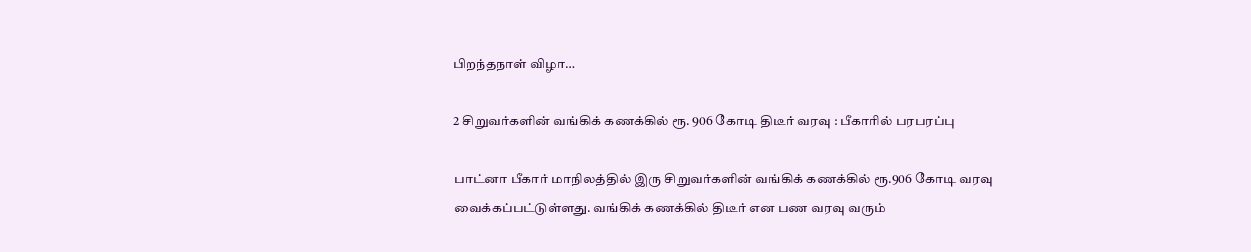பிறந்தநாள் விழா…

2 சிறுவர்களின் வங்கிக் கணக்கில் ரூ. 906 கோடி திடீர் வரவு : பீகாரில் பரபரப்பு

பாட்னா பீகார் மாநிலத்தில் இரு சிறுவர்களின் வங்கிக் கணக்கில் ரூ.906 கோடி வரவு வைக்கப்பட்டுள்ளது. வங்கிக் கணக்கில் திடீர் என பண வரவு வரும்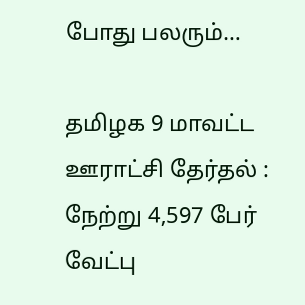போது பலரும்…

தமிழக 9 மாவட்ட ஊராட்சி தேர்தல் : நேற்று 4,597 பேர் வேட்பு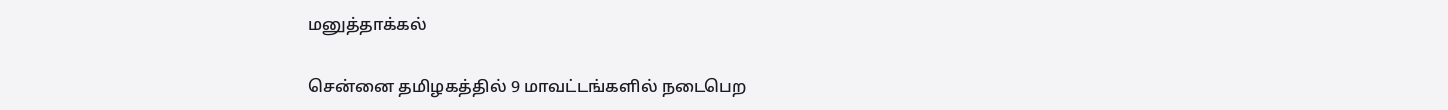மனுத்தாக்கல்

சென்னை தமிழகத்தில் 9 மாவட்டங்களில் நடைபெற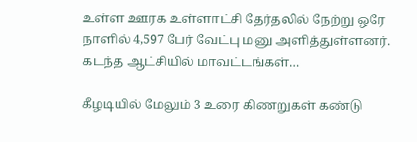உள்ள ஊரக உள்ளாட்சி தேர்தலில் நேற்று ஒரே நாளில் 4,597 பேர் வேட்பு மனு அளித்துள்ளனர். கடந்த ஆட்சியில் மாவட்டங்கள்…

கீழடியில் மேலும் 3 உரை கிணறுகள் கண்டு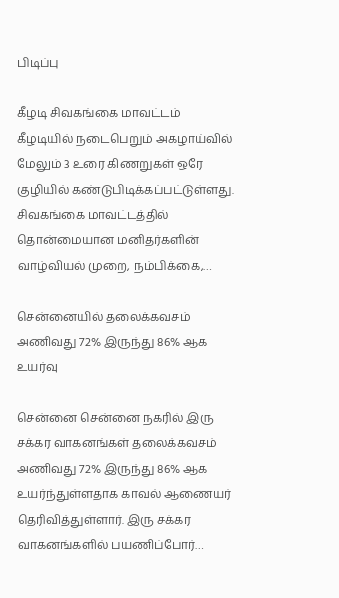பிடிப்பு

கீழடி சிவகங்கை மாவட்டம் கீழடியில் நடைபெறும் அகழாய்வில் மேலும் 3 உரை கிணறுகள் ஒரே குழியில் கண்டுபிடிக்கப்பட்டுள்ளது. சிவகங்கை மாவட்டத்தில் தொன்மையான மனிதர்களின் வாழ்வியல் முறை, நம்பிக்கை,…

சென்னையில் தலைக்கவசம் அணிவது 72% இருந்து 86% ஆக உயர்வு

சென்னை சென்னை நகரில் இரு சக்கர வாகனங்கள் தலைக்கவசம் அணிவது 72% இருந்து 86% ஆக உயர்ந்துள்ளதாக காவல் ஆணையர் தெரிவித்துள்ளார். இரு சக்கர வாகனங்களில் பயணிப்போர்…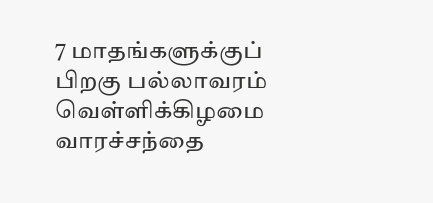7 மாதங்களுக்குப் பிறகு பல்லாவரம் வெள்ளிக்கிழமை வாரச்சந்தை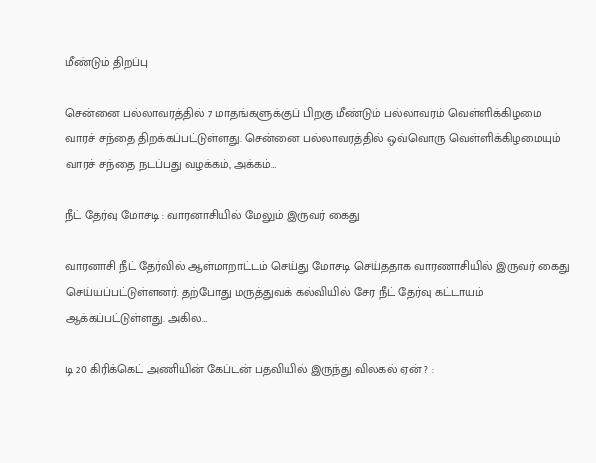மீண்டும் திறப்பு

சென்னை பல்லாவரத்தில் 7 மாதங்களுக்குப் பிறகு மீண்டும் பல்லாவரம் வெள்ளிக்கிழமை வாரச் சந்தை திறக்கப்பட்டுள்ளது. சென்னை பல்லாவரத்தில் ஒவ்வொரு வெள்ளிக்கிழமையும் வாரச் சந்தை நடப்பது வழக்கம், அக்கம்…

நீட் தேர்வு மோசடி : வாரனாசியில் மேலும் இருவர் கைது

வாரனாசி நீட் தேர்வில் ஆள்மாறாட்டம் செய்து மோசடி செய்ததாக வாரணாசியில் இருவர் கைது செய்யப்பட்டுள்ளனர். தற்போது மருத்துவக் கல்வியில் சேர நீட் தேர்வு கட்டாயம் ஆக்கப்பட்டுள்ளது. அகில…

டி 20 கிரிக்கெட் அணியின் கேப்டன் பதவியில் இருந்து விலகல் ஏன் ? :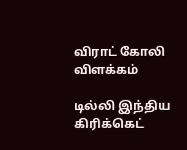விராட் கோலி விளக்கம்

டில்லி இந்திய கிரிக்கெட்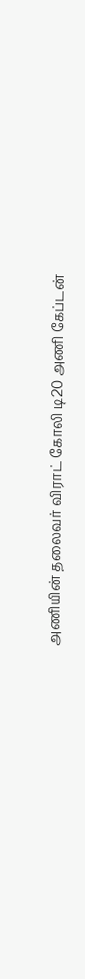அணியின் தலைவர் விராட் கோலி டி20 அணி கேப்டன்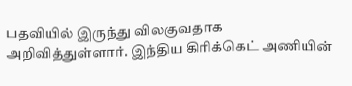பதவியில் இருந்து விலகுவதாக அறிவித்துள்ளார். இந்திய கிரிக்கெட் அணியின்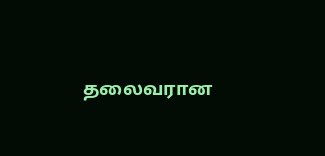தலைவரான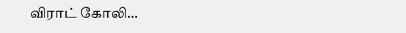விராட் கோலி…